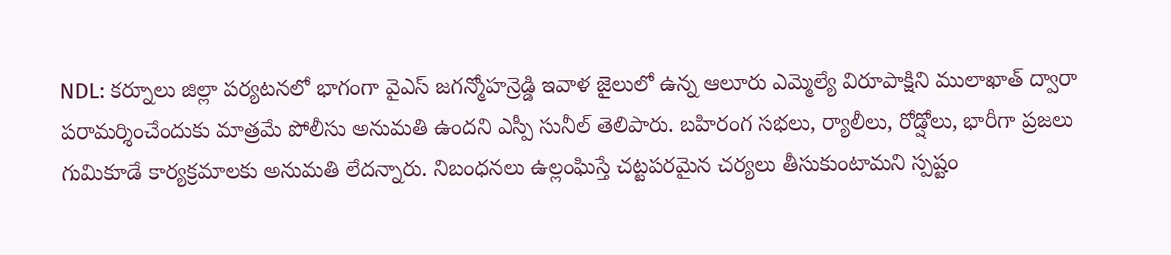NDL: కర్నూలు జిల్లా పర్యటనలో భాగంగా వైఎస్ జగన్మోహన్రెడ్డి ఇవాళ జైలులో ఉన్న ఆలూరు ఎమ్మెల్యే విరూపాక్షిని ములాఖాత్ ద్వారా పరామర్శించేందుకు మాత్రమే పోలీసు అనుమతి ఉందని ఎస్పీ సునీల్ తెలిపారు. బహిరంగ సభలు, ర్యాలీలు, రోడ్షోలు, భారీగా ప్రజలు గుమికూడే కార్యక్రమాలకు అనుమతి లేదన్నారు. నిబంధనలు ఉల్లంఘిస్తే చట్టపరమైన చర్యలు తీసుకుంటామని స్పష్టం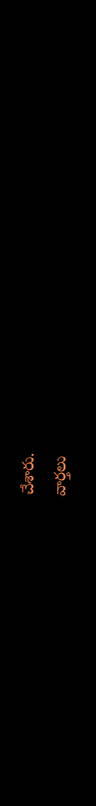చేశారు.
వార్తలు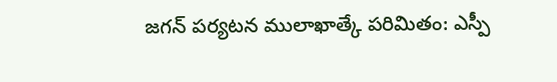జగన్ పర్యటన ములాఖాత్కే పరిమితం: ఎస్పీ